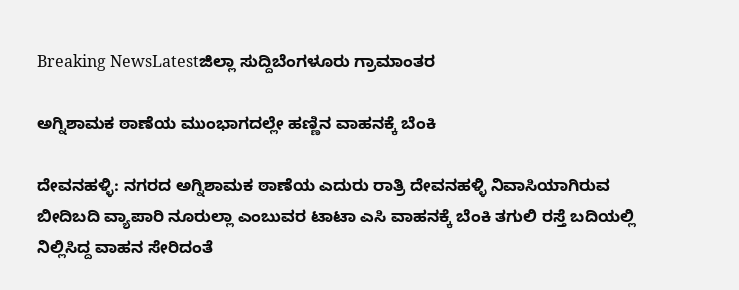Breaking NewsLatestಜಿಲ್ಲಾ ಸುದ್ದಿಬೆಂಗಳೂರು ಗ್ರಾಮಾಂತರ

ಅಗ್ನಿಶಾಮಕ ಠಾಣೆಯ ಮುಂಭಾಗದಲ್ಲೇ ಹಣ್ಣಿನ ವಾಹನಕ್ಕೆ ಬೆಂಕಿ

ದೇವನಹಳ್ಳಿ: ನಗರದ ಅಗ್ನಿಶಾಮಕ ಠಾಣೆಯ ಎದುರು ರಾತ್ರಿ ದೇವನಹಳ್ಳಿ ನಿವಾಸಿಯಾಗಿರುವ ಬೀದಿಬದಿ ವ್ಯಾಪಾರಿ ನೂರುಲ್ಲಾ ಎಂಬುವರ ಟಾಟಾ ಎಸಿ ವಾಹನಕ್ಕೆ ಬೆಂಕಿ ತಗುಲಿ ರಸ್ತೆ ಬದಿಯಲ್ಲಿ ನಿಲ್ಲಿಸಿದ್ದ ವಾಹನ ಸೇರಿದಂತೆ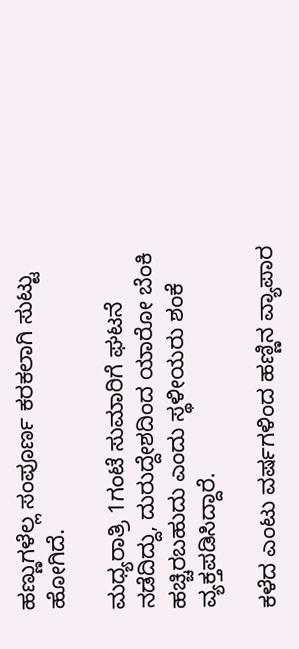ಹಣ್ಣುಗಳೆಲ್ಲ ಸಂಪೂರ್ಣ ಕರಕಲಾಗಿ ಸುಟ್ಟು ಹೋಗಿದೆ.

ಮಧ್ಯರಾತ್ರಿ 1ಗಂಟೆ ಸುಮಾರಿಗೆ ಘಟನೆ ನಡೆದಿದ್ದು, ದುರುದ್ದೇಶದಿಂದ ಯಾರೋ ಬೆಂಕಿ ಹಚ್ಚಿರಬಹುದು ಎಂದು ಸ್ಥಳೀಯರು ಶಂಕೆ ವ್ಯಕ್ತಪಡಿಸಿದ್ದಾರೆ‌.

ಕಳೆದ ಎಂಟು ವರ್ಷಗಳಿಂದ ಹಣ್ಣಿನ ವ್ಯಾಪಾರ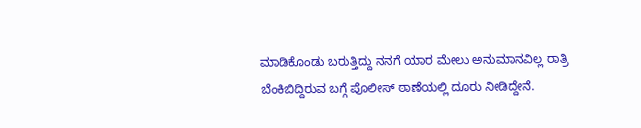ಮಾಡಿಕೊಂಡು ಬರುತ್ತಿದ್ದು ನನಗೆ ಯಾರ ಮೇಲು ಅನುಮಾನವಿಲ್ಲ ರಾತ್ರಿ ಬೆಂಕಿಬಿದ್ದಿರುವ ಬಗ್ಗೆ ಪೊಲೀಸ್ ಠಾಣೆಯಲ್ಲಿ ದೂರು ನೀಡಿದ್ದೇನೆ.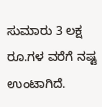ಸುಮಾರು 3 ಲಕ್ಷ ರೂ.ಗಳ ವರೆಗೆ ನಷ್ಟ ಉಂಟಾಗಿದೆ.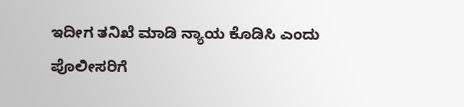ಇದೀಗ ತನಿಖೆ ಮಾಡಿ ನ್ಯಾಯ ಕೊಡಿಸಿ ಎಂದು ಪೊಲೀಸರಿಗೆ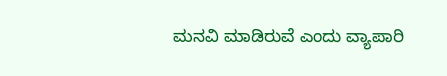ಮನವಿ ಮಾಡಿರುವೆ ಎಂದು ವ್ಯಾಪಾರಿ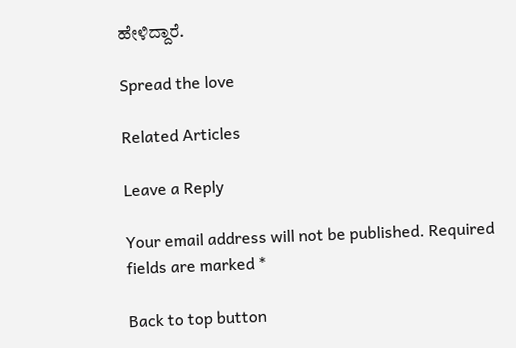ಹೇಳಿದ್ದಾರೆ.

Spread the love

Related Articles

Leave a Reply

Your email address will not be published. Required fields are marked *

Back to top button